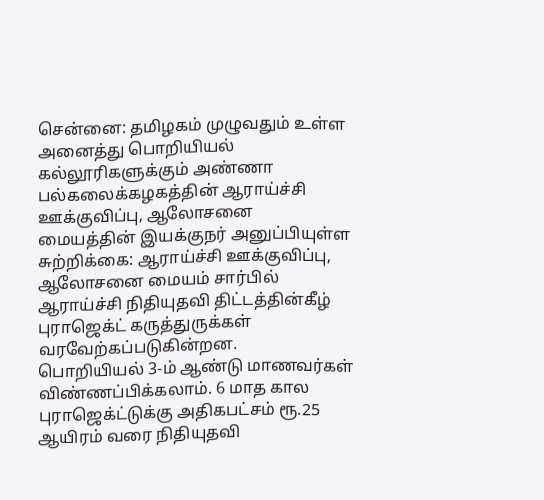சென்னை: தமிழகம் முழுவதும் உள்ள அனைத்து பொறியியல் கல்லூரிகளுக்கும் அண்ணா பல்கலைக்கழகத்தின் ஆராய்ச்சி ஊக்குவிப்பு, ஆலோசனை மையத்தின் இயக்குநர் அனுப்பியுள்ள சுற்றிக்கை: ஆராய்ச்சி ஊக்குவிப்பு, ஆலோசனை மையம் சார்பில் ஆராய்ச்சி நிதியுதவி திட்டத்தின்கீழ் புராஜெக்ட் கருத்துருக்கள் வரவேற்கப்படுகின்றன.
பொறியியல் 3-ம் ஆண்டு மாணவர்கள் விண்ணப்பிக்கலாம். 6 மாத கால புராஜெக்ட்டுக்கு அதிகபட்சம் ரூ.25 ஆயிரம் வரை நிதியுதவி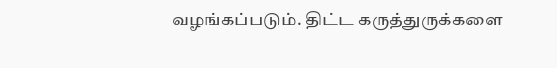வழங்கப்படும். திட்ட கருத்துருக்களை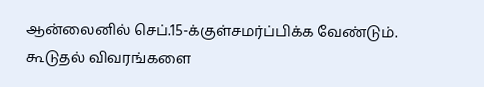ஆன்லைனில் செப்.15-க்குள்சமர்ப்பிக்க வேண்டும். கூடுதல் விவரங்களை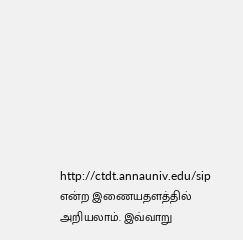http://ctdt.annauniv.edu/sip என்ற இணையதளத்தில் அறியலாம். இவ்வாறு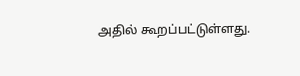அதில் கூறப்பட்டுள்ளது.